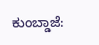ಕುಂಬ್ಡಾಜೆ: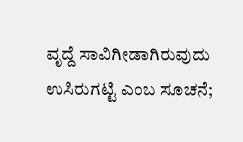ವೃದ್ದೆ ಸಾವಿಗೀಡಾಗಿರುವುದು ಉಸಿರುಗಟ್ಟಿ ಎಂಬ ಸೂಚನೆ;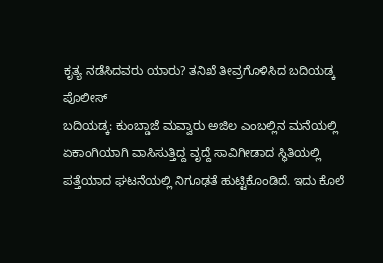ಕೃತ್ಯ ನಡೆಸಿದವರು ಯಾರು? ತನಿಖೆ ತೀವ್ರಗೊಳಿಸಿದ ಬದಿಯಡ್ಕ ಪೊಲೀಸ್
ಬದಿಯಡ್ಕ: ಕುಂಬ್ಡಾಜೆ ಮವ್ವಾರು ಅಜಿಲ ಎಂಬಲ್ಲಿನ ಮನೆಯಲ್ಲಿ ಏಕಾಂಗಿಯಾಗಿ ವಾಸಿಸುತ್ತಿದ್ದ ವೃದ್ದೆ ಸಾವಿಗೀಡಾದ ಸ್ಥಿತಿಯಲ್ಲಿ ಪತ್ತೆಯಾದ ಘಟನೆಯಲ್ಲಿ ನಿಗೂಢತೆ ಹುಟ್ಟಿಕೊಂಡಿದೆ. ಇದು ಕೊಲೆ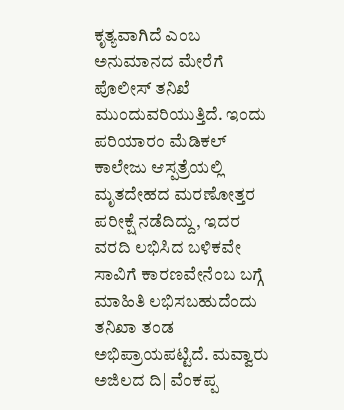ಕೃತ್ಯವಾಗಿದೆ ಎಂಬ ಅನುಮಾನದ ಮೇರೆಗೆ ಪೊಲೀಸ್ ತನಿಖೆ ಮುಂದುವರಿಯುತ್ತಿದೆ. ಇಂದು ಪರಿಯಾರಂ ಮೆಡಿಕಲ್ ಕಾಲೇಜು ಆಸ್ಪತ್ರೆಯಲ್ಲಿ ಮೃತದೇಹದ ಮರಣೋತ್ತರ ಪರೀಕ್ಷೆ ನಡೆದಿದ್ದು, ಇದರ ವರದಿ ಲಭಿಸಿದ ಬಳಿಕವೇ ಸಾವಿಗೆ ಕಾರಣವೇನೆಂಬ ಬಗ್ಗೆ ಮಾಹಿತಿ ಲಭಿಸಬಹುದೆಂದು ತನಿಖಾ ತಂಡ ಅಭಿಪ್ರಾಯಪಟ್ಟಿದೆ. ಮವ್ವಾರು ಅಜಿಲದ ದಿ| ವೆಂಕಪ್ಪ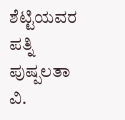ಶೆಟ್ಟಿಯವರ ಪತ್ನಿ ಪುಷ್ಪಲತಾ ವಿ.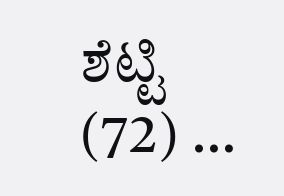ಶೆಟ್ಟಿ (72) …